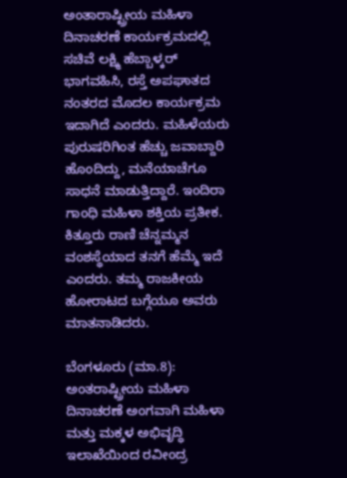ಅಂತಾರಾಷ್ಟ್ರೀಯ ಮಹಿಳಾ ದಿನಾಚರಣೆ ಕಾರ್ಯಕ್ರಮದಲ್ಲಿ ಸಚಿವೆ ಲಕ್ಷ್ಮಿ ಹೆಬ್ಬಾಳ್ಕರ್ ಭಾಗವಹಿಸಿ, ರಸ್ತೆ ಅಪಘಾತದ ನಂತರದ ಮೊದಲ ಕಾರ್ಯಕ್ರಮ ಇದಾಗಿದೆ ಎಂದರು. ಮಹಿಳೆಯರು ಪುರುಷರಿಗಿಂತ ಹೆಚ್ಚು ಜವಾಬ್ದಾರಿ ಹೊಂದಿದ್ದು, ಮನೆಯಾಚೆಗೂ ಸಾಧನೆ ಮಾಡುತ್ತಿದ್ದಾರೆ. ಇಂದಿರಾ ಗಾಂಧಿ ಮಹಿಳಾ ಶಕ್ತಿಯ ಪ್ರತೀಕ. ಕಿತ್ತೂರು ರಾಣಿ ಚೆನ್ನಮ್ಮನ ವಂಶಸ್ಥೆಯಾದ ತನಗೆ ಹೆಮ್ಮೆ ಇದೆ ಎಂದರು. ತಮ್ಮ ರಾಜಕೀಯ ಹೋರಾಟದ ಬಗ್ಗೆಯೂ ಅವರು ಮಾತನಾಡಿದರು.

ಬೆಂಗಳೂರು (ಮಾ.8): ಅಂತರಾಷ್ಟ್ರೀಯ ಮಹಿಳಾ ದಿನಾಚರಣೆ ಅಂಗವಾಗಿ ಮಹಿಳಾ‌ ಮತ್ತು ಮಕ್ಕಳ ಅಭಿವೃದ್ಧಿ ಇಲಾಖೆಯಿಂದ ರವೀಂದ್ರ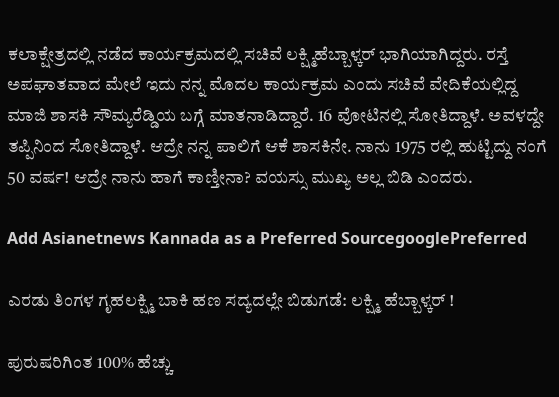ಕಲಾಕ್ಷೇತ್ರದಲ್ಲಿ ನಡೆದ ಕಾರ್ಯಕ್ರಮದಲ್ಲಿ ಸಚಿವೆ ಲಕ್ಷ್ಮಿಹೆಬ್ಬಾಳ್ಕರ್ ಭಾಗಿಯಾಗಿದ್ದರು. ರಸ್ತೆ ಅಪಘಾತವಾದ ಮೇಲೆ ಇದು ನನ್ನ ಮೊದಲ ಕಾರ್ಯಕ್ರಮ ಎಂದು ಸಚಿವೆ ವೇದಿಕೆಯಲ್ಲಿದ್ದ ಮಾಜಿ ಶಾಸಕಿ ಸೌಮ್ಯರೆಡ್ಡಿಯ ಬಗ್ಗೆ ಮಾತನಾಡಿದ್ದಾರೆ. 16 ವೋಟಿನಲ್ಲಿ ಸೋತಿದ್ದಾಳೆ. ಅವಳದ್ದೇ ತಪ್ಪಿನಿಂದ ಸೋತಿದ್ದಾಳೆ. ಆದ್ರೇ ನನ್ನ ಪಾಲಿಗೆ ಆಕೆ ಶಾಸಕಿನೇ. ನಾನು 1975 ರಲ್ಲಿ ಹುಟ್ಟಿದ್ದು ನಂಗೆ 50 ವರ್ಷ! ಆದ್ರೇ ನಾನು ಹಾಗೆ ಕಾಣ್ತೀನಾ? ವಯಸ್ಸು ಮುಖ್ಯ ಅಲ್ಲ ಬಿಡಿ ಎಂದರು.

Add Asianetnews Kannada as a Preferred SourcegooglePreferred

ಎರಡು ತಿಂಗಳ ಗೃಹಲಕ್ಷ್ಮಿ ಬಾಕಿ ಹಣ ಸದ್ಯದಲ್ಲೇ ಬಿಡುಗಡೆ: ಲಕ್ಷ್ಮಿ ಹೆಬ್ಬಾಳ್ಕರ್ !

ಪುರುಷರಿಗಿಂತ 100% ಹೆಚ್ಚು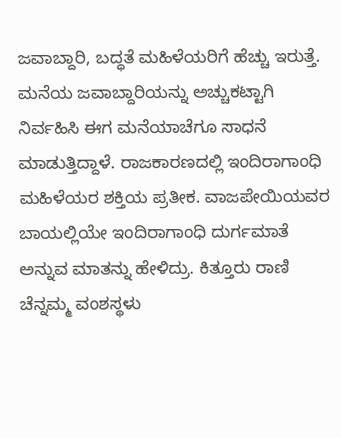ಜವಾಬ್ದಾರಿ, ಬದ್ಧತೆ ಮಹಿಳೆಯರಿಗೆ ಹೆಚ್ಚು ಇರುತ್ತೆ. ಮನೆಯ ಜವಾಬ್ದಾರಿಯನ್ನು ಅಚ್ಚುಕಟ್ಟಾಗಿ ನಿರ್ವಹಿಸಿ ಈಗ ಮನೆಯಾಚೆಗೂ ಸಾಧನೆ ಮಾಡುತ್ತಿದ್ದಾಳೆ. ರಾಜಕಾರಣದಲ್ಲಿ ಇಂದಿರಾಗಾಂಧಿ ಮಹಿಳೆಯರ ಶಕ್ತಿಯ ಪ್ರತೀಕ. ವಾಜಪೇಯಿಯವರ ಬಾಯಲ್ಲಿಯೇ ಇಂದಿರಾಗಾಂಧಿ ದುರ್ಗಮಾತೆ ಅನ್ನುವ ಮಾತನ್ನು ಹೇಳಿದ್ರು. ಕಿತ್ತೂರು ರಾಣಿ ಚೆನ್ನಮ್ಮ ವಂಶಸ್ಥಳು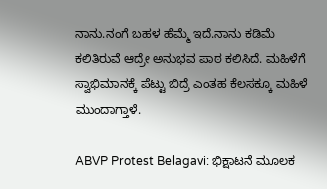ನಾನು.ನಂಗೆ ಬಹಳ ಹೆಮ್ಮೆ ಇದೆ.ನಾನು ಕಡಿಮೆ ಕಲಿತಿರುವೆ ಆದ್ರೇ ಅನುಭವ ಪಾಠ ಕಲಿಸಿದೆ‌. ಮಹಿಳೆಗೆ ಸ್ವಾಭಿಮಾನಕ್ಕೆ ಪೆಟ್ಟು ಬಿದ್ರೆ ಎಂತಹ ಕೆಲಸಕ್ಕೂ ಮಹಿಳೆ ಮುಂದಾಗ್ತಾಳೆ.

ABVP Protest Belagavi: ಭಿಕ್ಷಾಟನೆ ಮೂಲಕ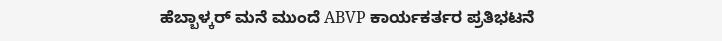ಹೆಬ್ಬಾಳ್ಕರ್ ಮನೆ ಮುಂದೆ ABVP ಕಾರ್ಯಕರ್ತರ ಪ್ರತಿಭಟನೆ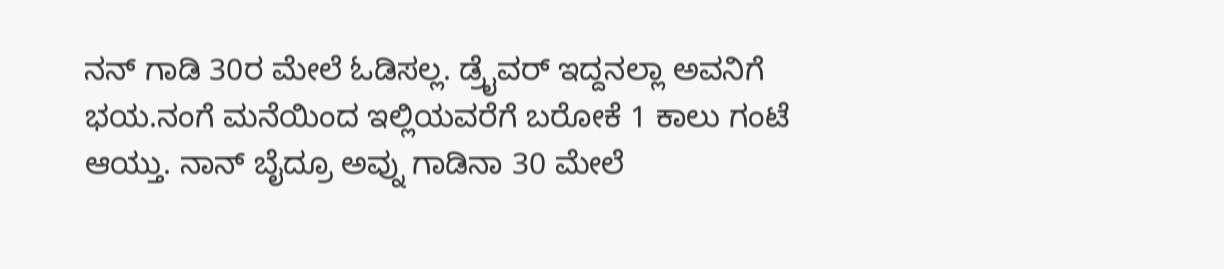ನನ್ ಗಾಡಿ 30ರ ಮೇಲೆ ಓಡಿಸಲ್ಲ. ಡ್ರೈವರ್ ಇದ್ದನಲ್ಲಾ ಅವನಿಗೆ ಭಯ.ನಂಗೆ ಮನೆಯಿಂದ ಇಲ್ಲಿಯವರೆಗೆ ಬರೋಕೆ 1 ಕಾಲು ಗಂಟೆ ಆಯ್ತು. ನಾನ್ ಬೈದ್ರೂ ಅವ್ನು ಗಾಡಿನಾ 30 ಮೇಲೆ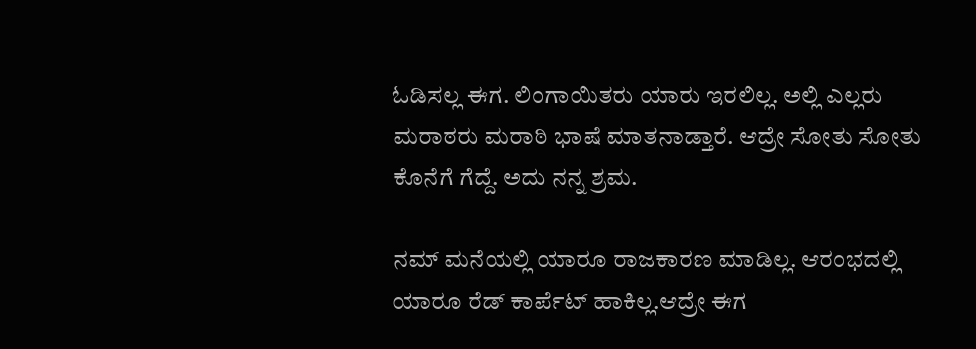ಓಡಿಸಲ್ಲ ಈಗ. ಲಿಂಗಾಯಿತರು ಯಾರು ಇರಲಿಲ್ಲ. ಅಲ್ಲಿ ಎಲ್ಲರು ಮರಾಠರು ಮರಾಠಿ ಭಾಷೆ ಮಾತನಾಡ್ತಾರೆ. ಆದ್ರೇ ಸೋತು ಸೋತು ಕೊನೆಗೆ ಗೆದ್ದೆ. ಅದು ನನ್ನ ಶ್ರಮ.

ನಮ್ ಮನೆಯಲ್ಲಿ ಯಾರೂ ರಾಜಕಾರಣ ಮಾಡಿಲ್ಲ. ಆರಂಭದಲ್ಲಿ ಯಾರೂ ರೆಡ್ ಕಾರ್ಪೆಟ್ ಹಾಕಿಲ್ಲ.ಆದ್ರೇ ಈಗ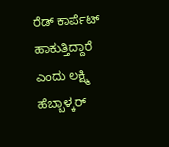ರೆಡ್ ಕಾರ್ಪೆಟ್ ಹಾಕುತ್ತಿದ್ದಾರೆ ಎಂದು ಲಕ್ಷ್ಮಿ ಹೆಬ್ಬಾಳ್ಕರ್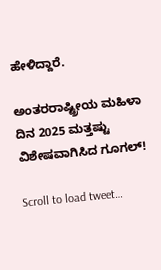ಹೇಳಿದ್ದಾರೆ.

ಅಂತರರಾಷ್ಟ್ರೀಯ ಮಹಿಳಾ ದಿನ 2025 ಮತ್ತಷ್ಟು ವಿಶೇ‍ಷವಾಗಿಸಿದ ಗೂಗಲ್!

Scroll to load tweet…